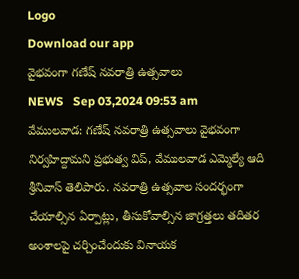Logo
Download our app
వైభవంగా గణేష్ నవరాత్రి ఉత్సవాలు
NEWS   Sep 03,2024 09:53 am
వేములవాడ: గణేష్ నవరాత్రి ఉత్సవాలు వైభవంగా నిర్వహిద్దామని ప్రభుత్వ విప్, వేములవాడ ఎమ్మెల్యే ఆది శ్రీనివాస్ తెలిపారు. నవరాత్రి ఉత్సవాల సందర్భంగా చేయాల్సిన ఏర్పాట్లు, తీసుకోవాల్సిన జాగ్రత్తలు తదితర అంశాలపై చర్చించేందుకు వినాయక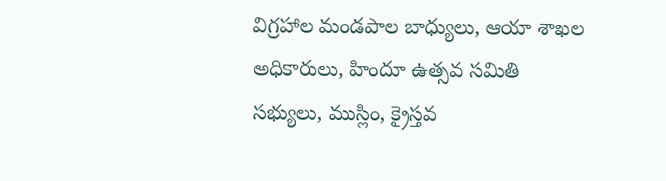విగ్రహాల మండపాల బాధ్యులు, ఆయా శాఖల అధికారులు, హిందూ ఉత్సవ సమితి సభ్యులు, ముస్లిం, క్రైస్తవ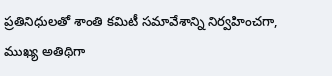ప్రతినిధులతో శాంతి కమిటీ సమావేశాన్ని నిర్వహించగా, ముఖ్య అతిథిగా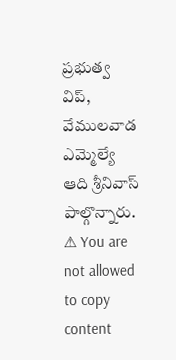ప్రభుత్వ విప్, వేములవాడ ఎమ్మెల్యే ఆది శ్రీనివాస్ పాల్గొన్నారు.
⚠ You are not allowed to copy content